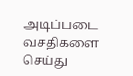அடிப்படை வசதிகளை செய்து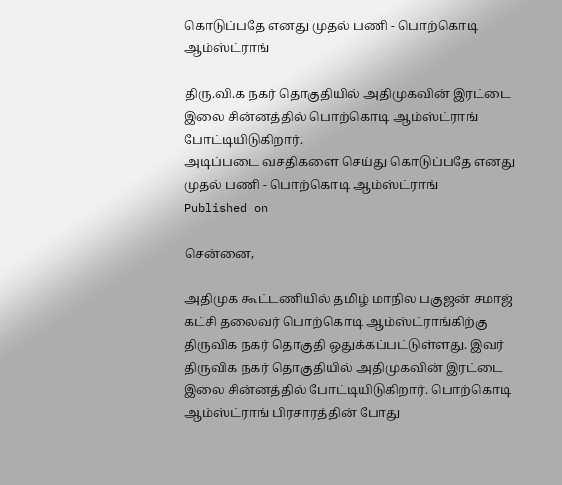கொடுப்பதே எனது முதல் பணி - பொற்கொடி ஆம்ஸ்ட்ராங்

திரு.வி.க நகர் தொகுதியில் அதிமுகவின் இரட்டை இலை சின்னத்தில் பொற்கொடி ஆம்ஸ்ட்ராங் போட்டியிடுகிறார்.
அடிப்படை வசதிகளை செய்து கொடுப்பதே எனது முதல் பணி - பொற்கொடி ஆம்ஸ்ட்ராங்
Published on

சென்னை,

அதிமுக கூட்டணியில் தமிழ் மாநில பகுஜன் சமாஜ் கட்சி தலைவர் பொற்கொடி ஆம்ஸ்ட்ராங்கிற்கு திருவிக நகர் தொகுதி ஒதுக்கப்பட்டுள்ளது. இவர் திருவிக நகர் தொகுதியில் அதிமுகவின் இரட்டை இலை சின்னத்தில் போட்டியிடுகிறார். பொற்கொடி ஆம்ஸ்ட்ராங் பிரசாரத்தின் போது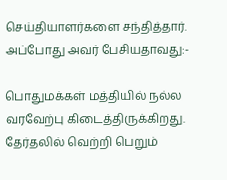செய்தியாளர்களை சந்தித்தார். அப்போது அவர் பேசியதாவது:-

பொதுமக்கள் மத்தியில் நல்ல வரவேற்பு கிடைத்திருக்கிறது. தேர்தலில் வெற்றி பெறும்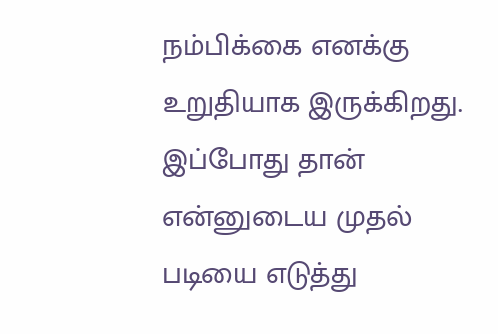நம்பிக்கை எனக்கு உறுதியாக இருக்கிறது. இப்போது தான் என்னுடைய முதல் படியை எடுத்து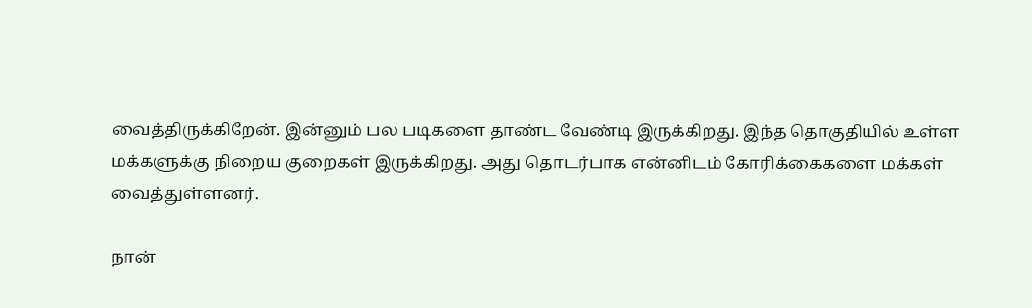வைத்திருக்கிறேன். இன்னும் பல படிகளை தாண்ட வேண்டி இருக்கிறது. இந்த தொகுதியில் உள்ள மக்களுக்கு நிறைய குறைகள் இருக்கிறது. அது தொடர்பாக என்னிடம் கோரிக்கைகளை மக்கள் வைத்துள்ளனர்.

நான்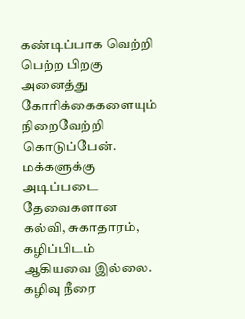கண்டிப்பாக வெற்றி பெற்ற பிறகு அனைத்து கோரிக்கைகளையும் நிறைவேற்றி கொடுப்பேன். மக்களுக்கு அடிப்படை தேவைகளான கல்வி, சுகாதாரம், கழிப்பிடம் ஆகியவை இல்லை. கழிவு நீரை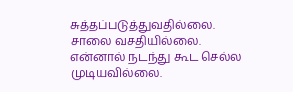சுத்தப்படுத்துவதில்லை. சாலை வசதியில்லை. என்னால் நடந்து கூட செல்ல முடியவில்லை.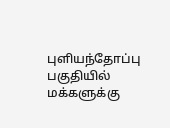புளியந்தோப்பு பகுதியில் மக்களுக்கு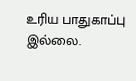உரிய பாதுகாப்பு இல்லை.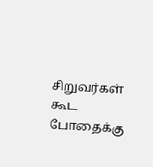சிறுவர்கள் கூட போதைக்கு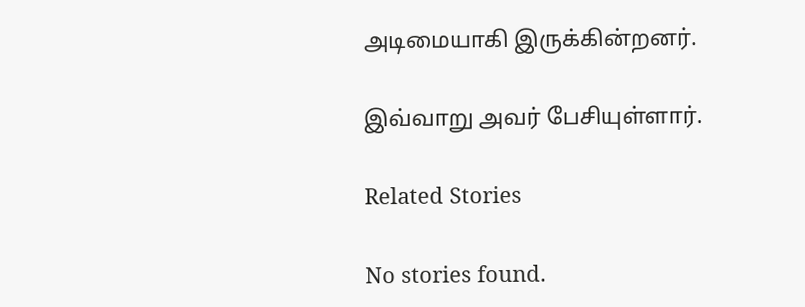அடிமையாகி இருக்கின்றனர்.

இவ்வாறு அவர் பேசியுள்ளார்.

Related Stories

No stories found.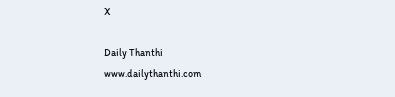X

Daily Thanthi
www.dailythanthi.com